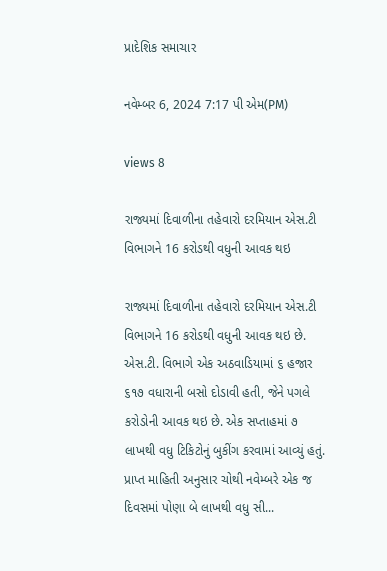પ્રાદેશિક સમાચાર

નવેમ્બર 6, 2024 7:17 પી એમ(PM)

views 8

રાજ્યમાં દિવાળીના તહેવારો દરમિયાન એસ.ટી વિભાગને 16 કરોડથી વધુની આવક થઇ

રાજ્યમાં દિવાળીના તહેવારો દરમિયાન એસ.ટી વિભાગને 16 કરોડથી વધુની આવક થઇ છે. એસ.ટી. વિભાગે એક અઠવાડિયામાં ૬ હજાર ૬૧૭ વધારાની બસો દોડાવી હતી, જેને પગલે કરોડોની આવક થઇ છે. એક સપ્તાહમાં ૭ લાખથી વધુ ટિકિટોનું બુકીંગ કરવામાં આવ્યું હતું. પ્રાપ્ત માહિતી અનુસાર ચોથી નવેમ્બરે એક જ દિવસમાં પોણા બે લાખથી વધુ સી...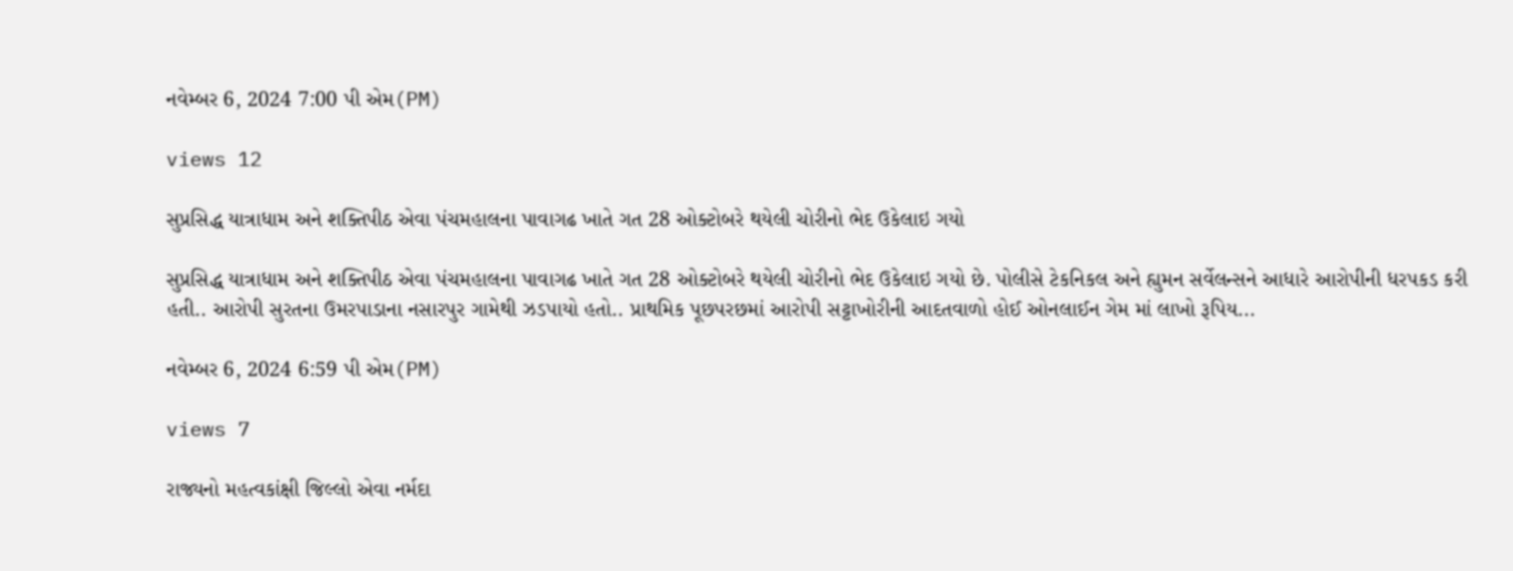નવેમ્બર 6, 2024 7:00 પી એમ(PM)

views 12

સુપ્રસિદ્ધ યાત્રાધામ અને શક્તિપીઠ એવા પંચમહાલના પાવાગઢ ખાતે ગત 28 ઓક્ટોબરે થયેલી ચોરીનો ભેદ ઉકેલાઇ ગયો

સુપ્રસિદ્ધ યાત્રાધામ અને શક્તિપીઠ એવા પંચમહાલના પાવાગઢ ખાતે ગત 28 ઓક્ટોબરે થયેલી ચોરીનો ભેદ ઉકેલાઇ ગયો છે. પોલીસે ટેકનિકલ અને હ્યુમન સર્વેલન્સને આધારે આરોપીની ધરપકડ કરી હતી.. આરોપી સુરતના ઉમરપાડાના નસારપુર ગામેથી ઝડપાયો હતો.. પ્રાથમિક પૂછપરછમાં આરોપી સટ્ટાખોરીની આદતવાળો હોઈ ઓનલાઈન ગેમ માં લાખો રૂપિય...

નવેમ્બર 6, 2024 6:59 પી એમ(PM)

views 7

રાજ્યનો મહત્વકાંક્ષી જિલ્લો એવા નર્મદા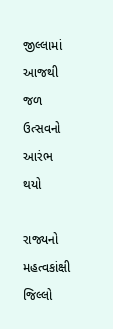જીલ્લામાં આજથી જળ ઉત્સવનો આરંભ થયો

રાજ્યનો મહત્વકાંક્ષી જિલ્લો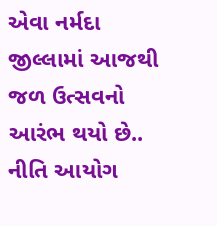એવા નર્મદા જીલ્લામાં આજથી જળ ઉત્સવનો આરંભ થયો છે.. નીતિ આયોગ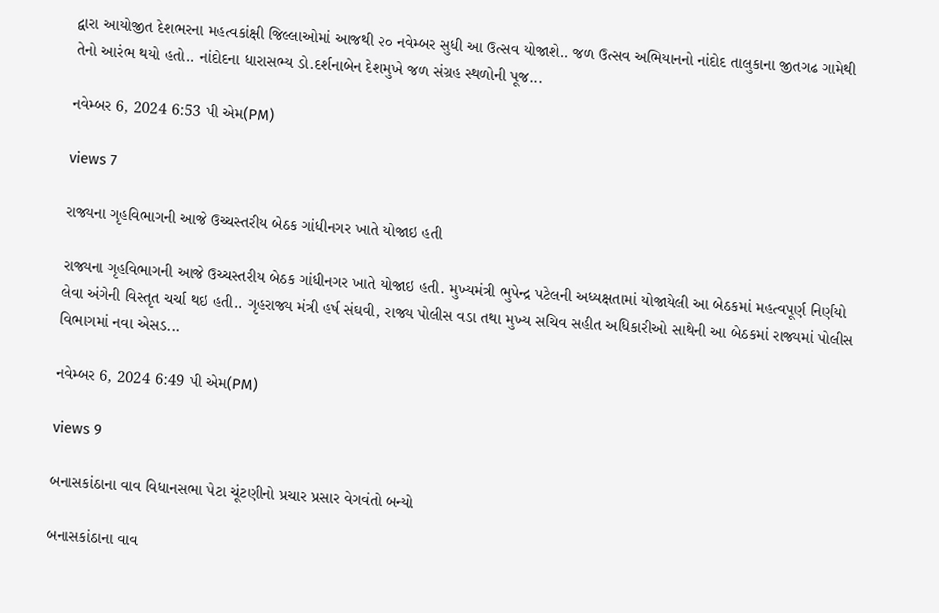દ્વારા આયોજીત દેશભરના મહત્વકાંક્ષી જિલ્લાઓમાં આજથી ૨૦ નવેમ્બર સુધી આ ઉત્સવ યોજાશે.. જળ ઉત્સવ અભિયાનનો નાંદોદ તાલુકાના જીતગઢ ગામેથી તેનો આરંભ થયો હતો.. નાંદોદના ધારાસભ્ય ડો.દર્શનાબેન દેશમુખે જળ સંગ્રહ સ્થળોની પૂજ...

નવેમ્બર 6, 2024 6:53 પી એમ(PM)

views 7

રાજ્યના ગૃહવિભાગની આજે ઉચ્ચસ્તરીય બેઠક ગાંધીનગર ખાતે યોજાઇ હતી

રાજ્યના ગૃહવિભાગની આજે ઉચ્ચસ્તરીય બેઠક ગાંધીનગર ખાતે યોજાઇ હતી. મુખ્યમંત્રી ભુપેન્દ્ર પટેલની અધ્યક્ષતામાં યોજાયેલી આ બેઠકમાં મહત્વપૂર્ણ નિર્ણયો લેવા અંગેની વિસ્તૃત ચર્ચા થઇ હતી.. ગૃહરાજ્ય મંત્રી હર્ષ સંઘવી, રાજ્ય પોલીસ વડા તથા મુખ્ય સચિવ સહીત અધિકારીઓ સાથેની આ બેઠકમાં રાજ્યમાં પોલીસ વિભાગમાં નવા એસડ...

નવેમ્બર 6, 2024 6:49 પી એમ(PM)

views 9

બનાસકાંઠાના વાવ વિધાનસભા પેટા ચૂંટણીનો પ્રચાર પ્રસાર વેગવંતો બન્યો

બનાસકાંઠાના વાવ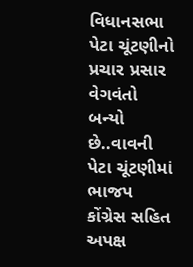વિધાનસભા પેટા ચૂંટણીનો પ્રચાર પ્રસાર વેગવંતો બન્યો છે..વાવની પેટા ચૂંટણીમાં ભાજપ કોંગ્રેસ સહિત અપક્ષ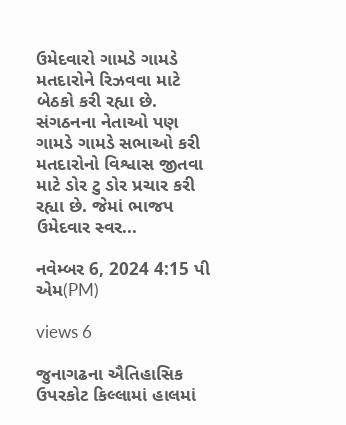ઉમેદવારો ગામડે ગામડે મતદારોને રિઝવવા માટે બેઠકો કરી રહ્યા છે. સંગઠનના નેતાઓ પણ ગામડે ગામડે સભાઓ કરી મતદારોનો વિશ્વાસ જીતવા માટે ડોર ટુ ડોર પ્રચાર કરી રહ્યા છે. જેમાં ભાજપ ઉમેદવાર સ્વર...

નવેમ્બર 6, 2024 4:15 પી એમ(PM)

views 6

જુનાગઢના ઐતિહાસિક ઉપરકોટ કિલ્લામાં હાલમાં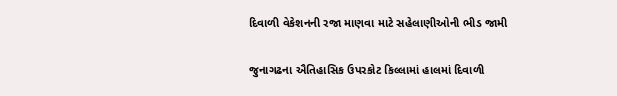દિવાળી વેકેશનની રજા માણવા માટે સહેલાણીઓની ભીડ જામી

જુનાગઢના ઐતિહાસિક ઉપરકોટ કિલ્લામાં હાલમાં દિવાળી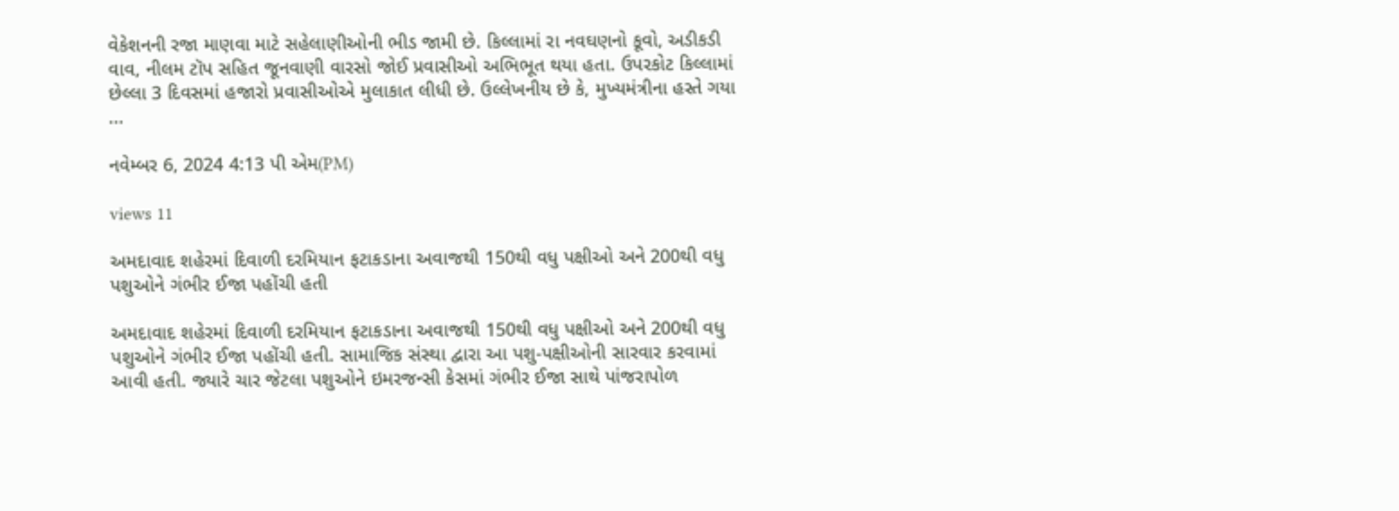વેકેશનની રજા માણવા માટે સહેલાણીઓની ભીડ જામી છે. કિલ્લામાં રા નવઘણનો કૂવો, અડીકડી વાવ, નીલમ ટૉપ સહિત જૂનવાણી વારસો જોઈ પ્રવાસીઓ અભિભૂત થયા હતા. ઉપરકોટ કિલ્લામાં છેલ્લા 3 દિવસમાં હજારો પ્રવાસીઓએ મુલાકાત લીધી છે. ઉલ્લેખનીય છે કે, મુખ્યમંત્રીના હસ્તે ગયા ...

નવેમ્બર 6, 2024 4:13 પી એમ(PM)

views 11

અમદાવાદ શહેરમાં દિવાળી દરમિયાન ફટાકડાના અવાજથી 150થી વધુ પક્ષીઓ અને 200થી વધુ પશુઓને ગંભીર ઈજા પહોંચી હતી

અમદાવાદ શહેરમાં દિવાળી દરમિયાન ફટાકડાના અવાજથી 150થી વધુ પક્ષીઓ અને 200થી વધુ પશુઓને ગંભીર ઈજા પહોંચી હતી. સામાજિક સંસ્થા દ્વારા આ પશુ-પક્ષીઓની સારવાર કરવામાં આવી હતી. જ્યારે ચાર જેટલા પશુઓને ઇમરજન્સી કેસમાં ગંભીર ઈજા સાથે પાંજરાપોળ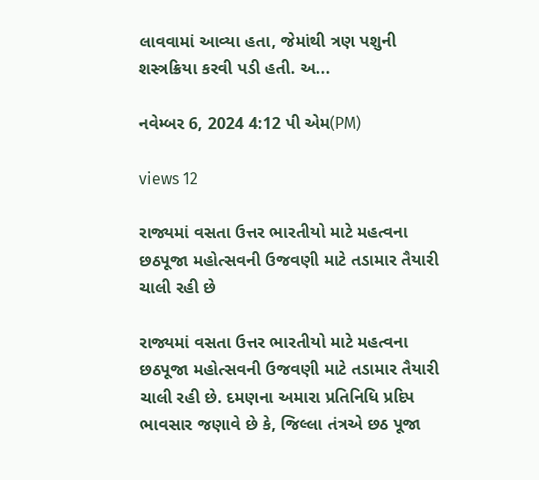લાવવામાં આવ્યા હતા, જેમાંથી ત્રણ પશુની શસ્ત્રક્રિયા કરવી પડી હતી. અ...

નવેમ્બર 6, 2024 4:12 પી એમ(PM)

views 12

રાજ્યમાં વસતા ઉત્તર ભારતીયો માટે મહત્વના છઠપૂજા મહોત્સવની ઉજવણી માટે તડામાર તૈયારી ચાલી રહી છે

રાજ્યમાં વસતા ઉત્તર ભારતીયો માટે મહત્વના છઠપૂજા મહોત્સવની ઉજવણી માટે તડામાર તૈયારી ચાલી રહી છે. દમણના અમારા પ્રતિનિધિ પ્રદિપ ભાવસાર જણાવે છે કે, જિલ્લા તંત્રએ છઠ પૂજા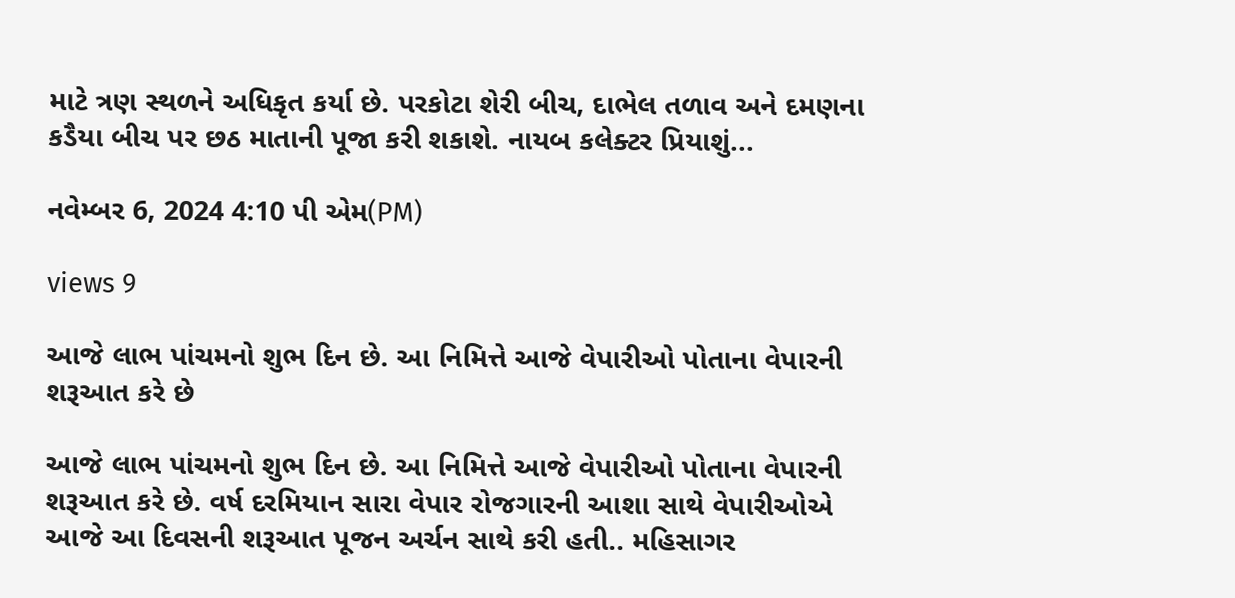માટે ત્રણ સ્થળને અધિકૃત કર્યા છે. પરકોટા શેરી બીચ, દાભેલ તળાવ અને દમણના કડૈયા બીચ પર છઠ માતાની પૂજા કરી શકાશે. નાયબ કલેક્ટર પ્રિયાશું...

નવેમ્બર 6, 2024 4:10 પી એમ(PM)

views 9

આજે લાભ પાંચમનો શુભ દિન છે. આ નિમિત્તે આજે વેપારીઓ પોતાના વેપારની શરૂઆત કરે છે

આજે લાભ પાંચમનો શુભ દિન છે. આ નિમિત્તે આજે વેપારીઓ પોતાના વેપારની શરૂઆત કરે છે. વર્ષ દરમિયાન સારા વેપાર રોજગારની આશા સાથે વેપારીઓએ આજે આ દિવસની શરૂઆત પૂજન અર્ચન સાથે કરી હતી.. મહિસાગર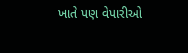ખાતે પણ વેપારીઓ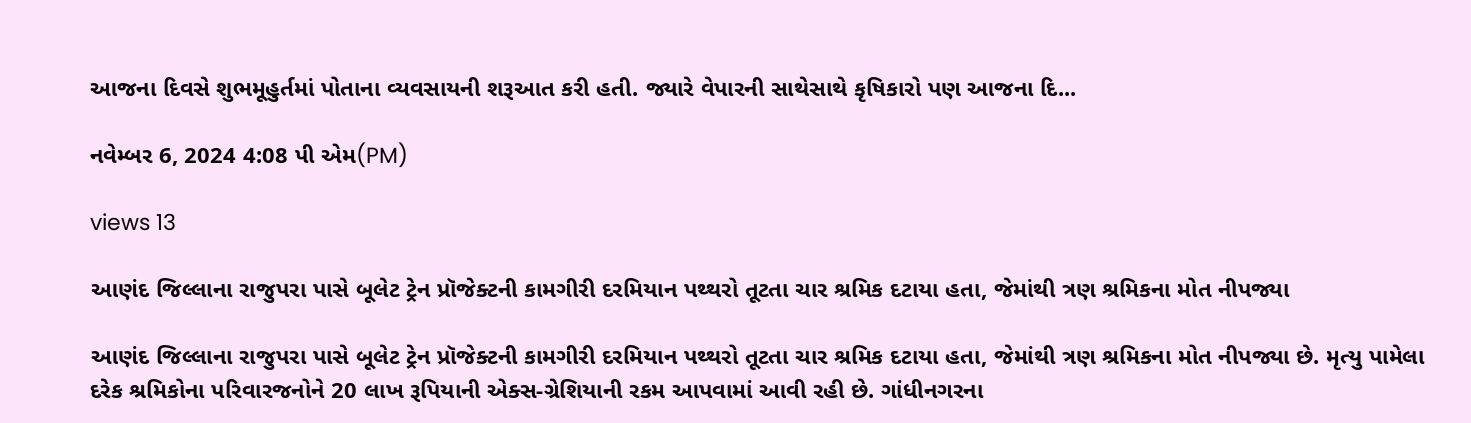આજના દિવસે શુભમૂહુર્તમાં પોતાના વ્યવસાયની શરૂઆત કરી હતી. જ્યારે વેપારની સાથેસાથે કૃષિકારો પણ આજના દિ...

નવેમ્બર 6, 2024 4:08 પી એમ(PM)

views 13

આણંદ જિલ્લાના રાજુપરા પાસે બૂલેટ ટ્રેન પ્રૉજેક્ટની કામગીરી દરમિયાન પથ્થરો તૂટતા ચાર શ્રમિક દટાયા હતા, જેમાંથી ત્રણ શ્રમિકના મોત નીપજ્યા

આણંદ જિલ્લાના રાજુપરા પાસે બૂલેટ ટ્રેન પ્રૉજેક્ટની કામગીરી દરમિયાન પથ્થરો તૂટતા ચાર શ્રમિક દટાયા હતા, જેમાંથી ત્રણ શ્રમિકના મોત નીપજ્યા છે. મૃત્યુ પામેલા દરેક શ્રમિકોના પરિવારજનોને 20 લાખ રૂપિયાની એક્સ-ગ્રેશિયાની રકમ આપવામાં આવી રહી છે. ગાંધીનગરના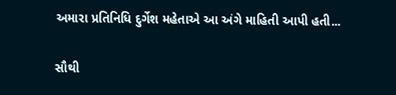અમારા પ્રતિનિધિ દુર્ગેશ મહેતાએ આ અંગે માહિતી આપી હતી...

સૌથી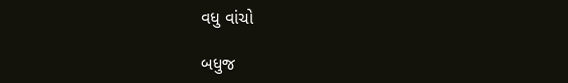વધુ વાંચો

બધુજ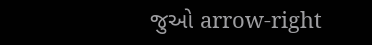જુઓ arrow-right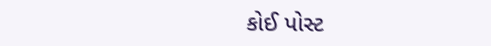કોઈ પોસ્ટ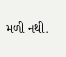મળી નથી.